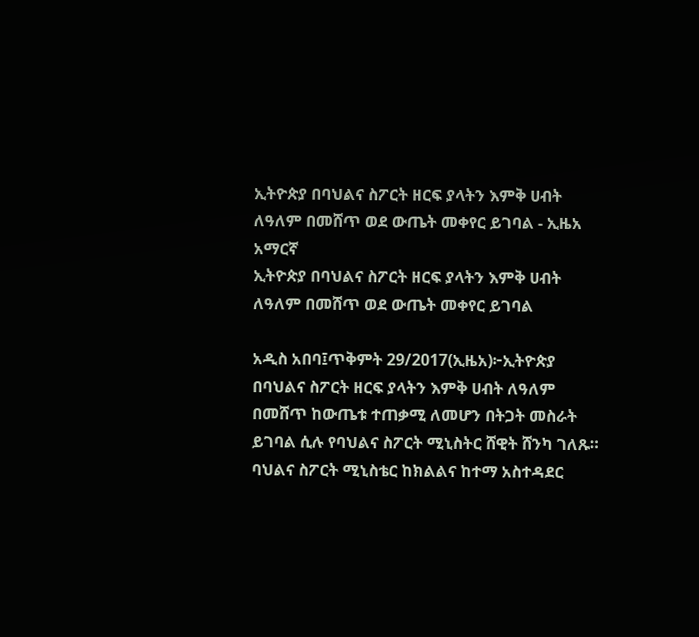ኢትዮጵያ በባህልና ስፖርት ዘርፍ ያላትን እምቅ ሀብት ለዓለም በመሸጥ ወደ ውጤት መቀየር ይገባል - ኢዜአ አማርኛ
ኢትዮጵያ በባህልና ስፖርት ዘርፍ ያላትን እምቅ ሀብት ለዓለም በመሸጥ ወደ ውጤት መቀየር ይገባል

አዲስ አበባ፤ጥቅምት 29/2017(ኢዜአ)፦ኢትዮጵያ በባህልና ስፖርት ዘርፍ ያላትን እምቅ ሀብት ለዓለም በመሸጥ ከውጤቱ ተጠቃሚ ለመሆን በትጋት መስራት ይገባል ሲሉ የባህልና ስፖርት ሚኒስትር ሸዊት ሸንካ ገለጹ።
ባህልና ስፖርት ሚኒስቴር ከክልልና ከተማ አስተዳደር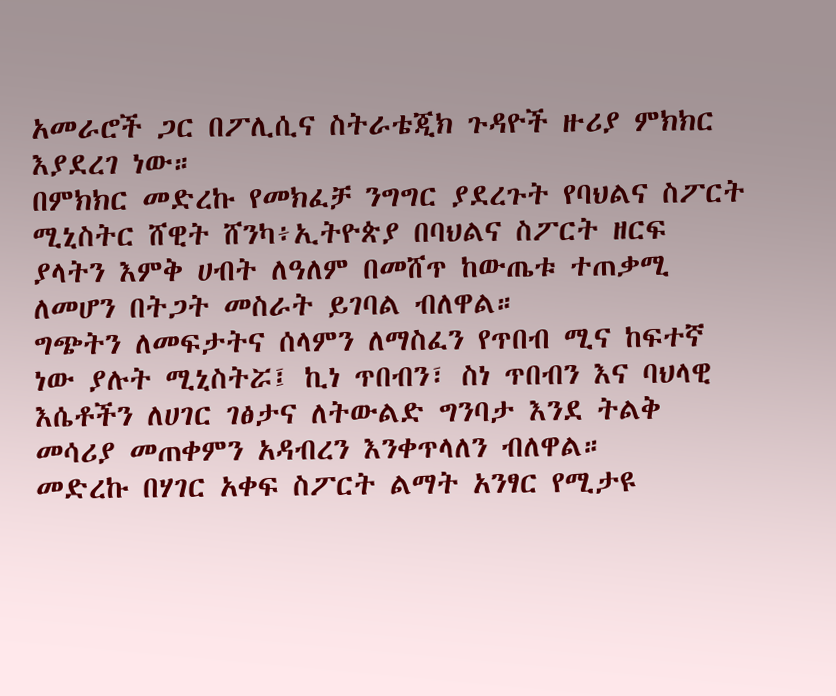አመራሮች ጋር በፖሊሲና ስትራቴጂክ ጉዳዮች ዙሪያ ምክክር እያደረገ ነው።
በምክክር መድረኩ የመክፈቻ ንግግር ያደረጉት የባህልና ስፖርት ሚኒስትር ሸዊት ሸንካ፥ኢትዮጵያ በባህልና ስፖርት ዘርፍ ያላትን እምቅ ሀብት ለዓለም በመሸጥ ከውጤቱ ተጠቃሚ ለመሆን በትጋት መስራት ይገባል ብለዋል።
ግጭትን ለመፍታትና ሰላምን ለማስፈን የጥበብ ሚና ከፍተኛ ነው ያሉት ሚኒስትሯ፤ ኪነ ጥበብን፣ ስነ ጥበብን እና ባህላዊ እሴቶችን ለሀገር ገፅታና ለትውልድ ግንባታ እንደ ትልቅ መሳሪያ መጠቀምን አዳብረን እንቀጥላለን ብለዋል።
መድረኩ በሃገር አቀፍ ስፖርት ልማት አንፃር የሚታዩ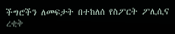ችግሮችን ለመፍታት በተከለሰ የስፖርት ፖሊሲና ረቂቅ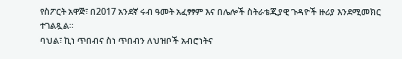የስፖርት አዋጅ፣ በ2017 አንደኛ ሩብ ዓመት አፈፃፃም እና በሌሎች ስትራቴጂያዊ ጉዳዮች ዙሪያ እንደሚመክር ተገልጿል።
ባህል፣ ኪነ ጥበብና ስነ ጥበብን ለህዝቦች አብሮነትና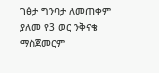ገፅታ ግንባታ ለመጠቀም ያለመ የ3 ወር ንቅናቄ ማስጀመርም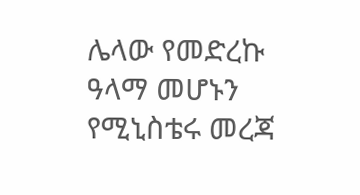ሌላው የመድረኩ ዓላማ መሆኑን የሚኒስቴሩ መረጃ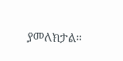ያመለክታል።